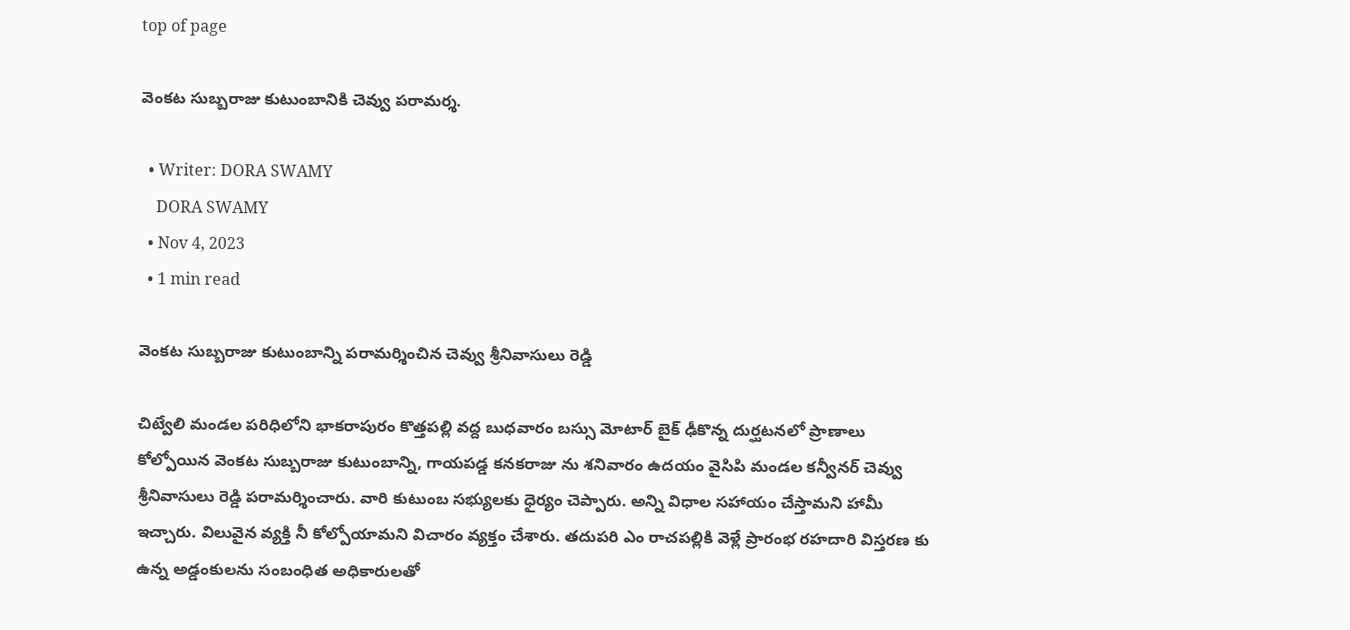top of page

వెంకట సుబ్బరాజు కుటుంబానికి చెవ్వు పరామర్శ.

  • Writer: DORA SWAMY
    DORA SWAMY
  • Nov 4, 2023
  • 1 min read

వెంకట సుబ్బరాజు కుటుంబాన్ని పరామర్శించిన చెవ్వు శ్రీనివాసులు రెడ్డి

చిట్వేలి మండల పరిధిలోని భాకరాపురం కొత్తపల్లి వద్ద బుధవారం బస్సు మోటార్ బైక్ ఢీకొన్న దుర్ఘటనలో ప్రాణాలు కోల్పోయిన వెంకట సుబ్బరాజు కుటుంబాన్ని, గాయపడ్డ కనకరాజు ను శనివారం ఉదయం వైసిపి మండల కన్వీనర్ చెవ్వు శ్రీనివాసులు రెడ్డి పరామర్శించారు. వారి కుటుంబ సభ్యులకు ధైర్యం చెప్పారు. అన్ని విధాల సహాయం చేస్తామని హామీ ఇచ్చారు. విలువైన వ్యక్తి నీ కోల్పోయామని విచారం వ్యక్తం చేశారు. తదుపరి ఎం రాచపల్లికి వెళ్లే ప్రారంభ రహదారి విస్తరణ కు ఉన్న అడ్డంకులను సంబంధిత అధికారులతో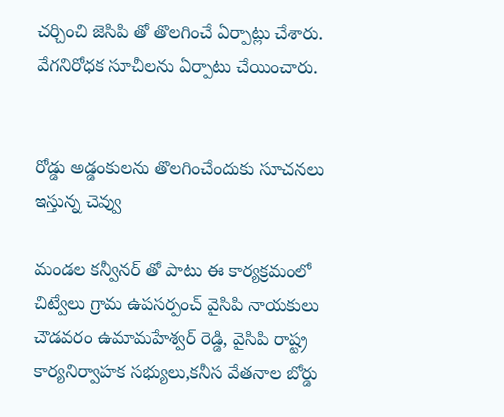చర్చించి జెసిపి తో తొలగించే ఏర్పాట్లు చేశారు. వేగనిరోధక సూచీలను ఏర్పాటు చేయించారు.


రోడ్డు అడ్డంకులను తొలగించేందుకు సూచనలు ఇస్తున్న చెవ్వు

మండల కన్వీనర్ తో పాటు ఈ కార్యక్రమంలో చిట్వేలు గ్రామ ఉపసర్పంచ్ వైసిపి నాయకులు చౌడవరం ఉమామహేశ్వర్ రెడ్డి, వైసిపి రాష్ట్ర కార్యనిర్వాహక సభ్యులు,కనీస వేతనాల బోర్డు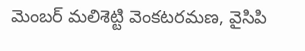మెంబర్ మలిశెట్టి వెంకటరమణ, వైసిపి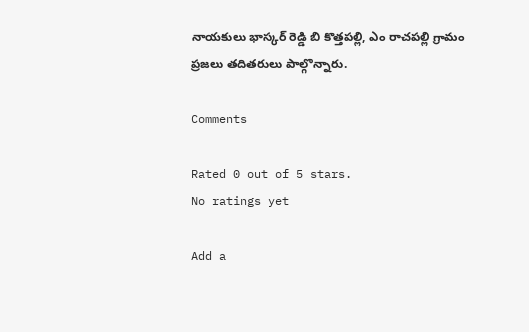నాయకులు భాస్కర్ రెడ్డి బి కొత్తపల్లి, ఎం రాచపల్లి గ్రామం ప్రజలు తదితరులు పాల్గొన్నారు.

Comments

Rated 0 out of 5 stars.
No ratings yet

Add a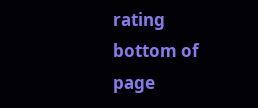rating
bottom of page